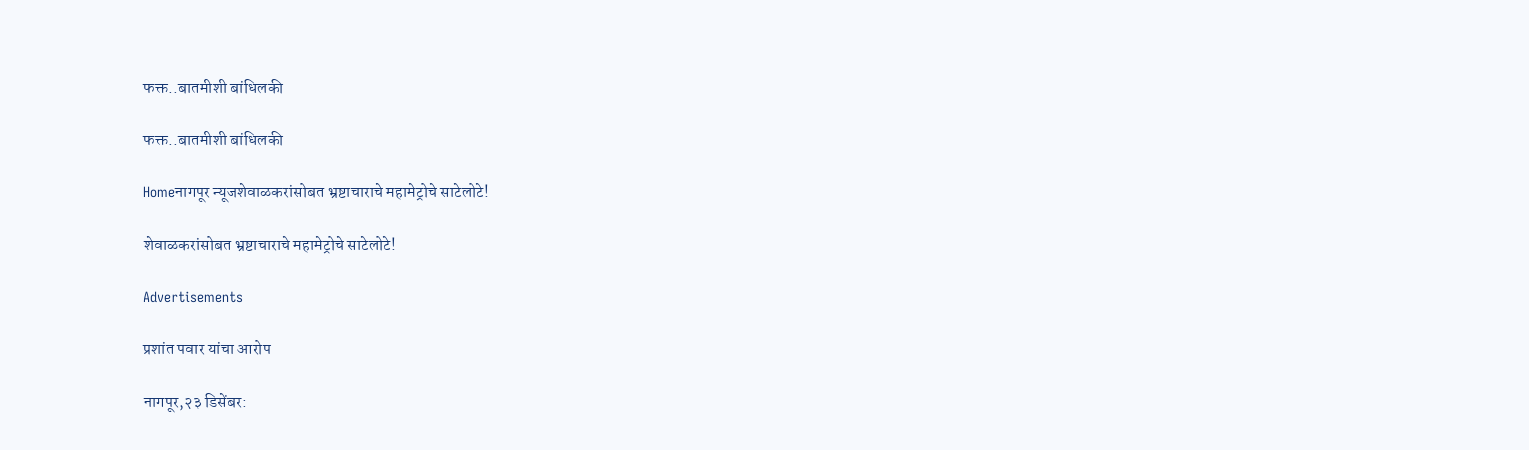फक्त..बातमीशी बांधिलकी

फक्त..बातमीशी बांधिलकी

Homeनागपूर न्यूजशेवाळकरांसोबत भ्रष्टाचाराचे महामेट्रोचे साटेलोटे!

शेवाळकरांसोबत भ्रष्टाचाराचे महामेट्रोचे साटेलोटे!

Advertisements

प्रशांत पवार यांचा आरोप

नागपूर,२३ डिसेंबर: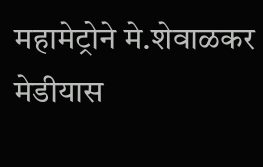महामेट्रोने मे.शेवाळकर मेडीयास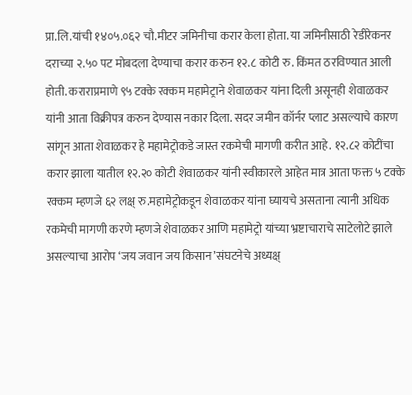प्रा.लि.यांची १४०५.०६२ चौ.मीटर जमिनीचा करार केला होता. या जमिनीसाठी रेडीरेकनर दराच्या २.५० पट मोबदला देण्याचा करार करुन १२.८ कोटी रु. किंमत ठरविण्यात आली होती. कराराप्रमाणे ९५ टक्के रक्कम महामेट्राने शेवाळकर यांना दिली असूनही शेवाळकर यांनी आता विक्रीपत्र करुन देण्यास नकार दिला. सदर जमीन कॉर्नर प्लाट असल्याचे कारण सांगून आता शेवाळकर हे महामेट्रोकडे जास्त रकमेची मागणी करीत आहे. १२.८२ कोटींचा करार झाला यातील १२.२० कोटी शेवाळकर यांनी स्वीकारले आहेत मात्र आता फक्त ५ टक्के रक्कम म्हणजे ६२ लक्ष् रु.महामेट्रोकडून शेवाळकर यांना घ्यायचे असताना त्यानी अधिक रकमेची मागणी करणे म्हणजे शेवाळकर आणि महामेट्रो यांच्या भ्रष्टाचाराचे साटेलोटे झाले असल्याचा आरोप ‘जय जवान जय किसान’संघटनेचे अध्यक्ष्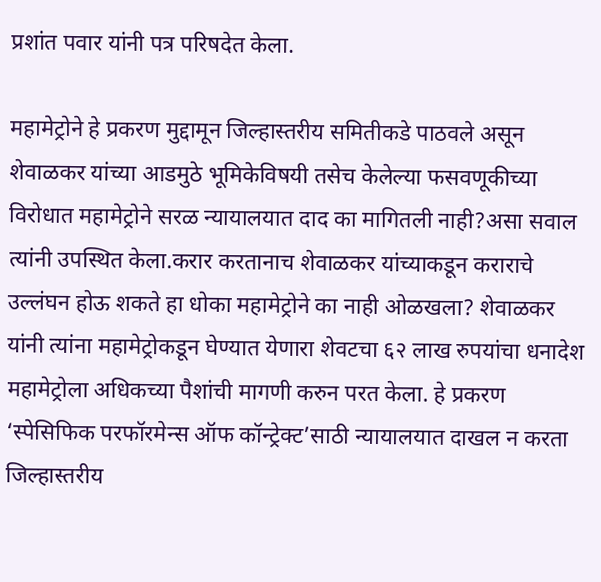प्रशांत पवार यांनी पत्र परिषदेत केला.

महामेट्रोने हे प्रकरण मुद्दामून जिल्हास्तरीय समितीकडे पाठवले असून शेवाळकर यांच्या आडमुठे भूमिकेविषयी तसेच केलेल्या फसवणूकीच्या विरोधात महामेट्रोने सरळ न्यायालयात दाद का मागितली नाही?असा सवाल त्यांनी उपस्थित केला.करार करतानाच शेवाळकर यांच्याकडून कराराचे उल्लंघन होऊ शकते हा धोका महामेट्रोने का नाही ओळखला? शेवाळकर यांनी त्यांना महामेट्रोकडून घेण्यात येणारा शेवटचा ६२ लाख रुपयांचा धनादेश महामेट्रोला अधिकच्या पैशांची मागणी करुन परत केला. हे प्रकरण ‘स्पेसिफिक परफॉरमेन्स ऑफ कॉन्ट्रेक्ट’साठी न्यायालयात दाखल न करता जिल्हास्तरीय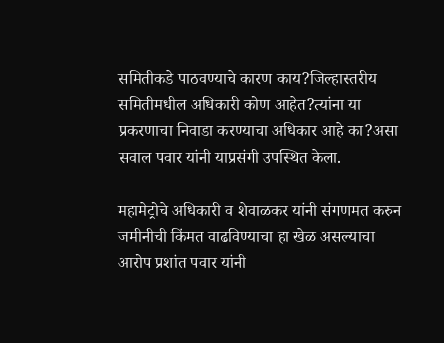समितीकडे पाठवण्याचे कारण काय?जिल्हास्तरीय समितीमधील अधिकारी कोण आहेत?त्यांना या प्रकरणाचा निवाडा करण्याचा अधिकार आहे का?असा सवाल पवार यांनी याप्रसंगी उपस्थित केला.

महामेट्रोचे अधिकारी व शेवाळकर यांनी संगणमत करुन जमीनीची किंमत वाढविण्याचा हा खेळ असल्याचा आरोप प्रशांत पवार यांनी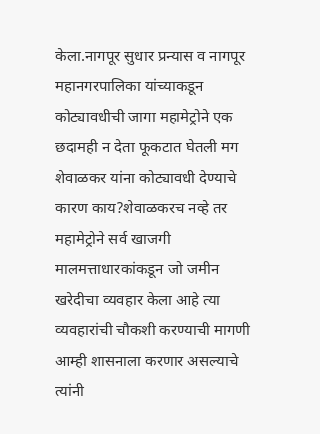केला.नागपूर सुधार प्रन्यास व नागपूर महानगरपालिका यांच्याकडून कोट्यावधीची जागा महामेट्रोने एक छदामही न देता फूकटात घेतली मग शेवाळकर यांना कोट्यावधी देण्याचे कारण काय?शेवाळकरच नव्हे तर महामेट्रोने सर्व खाजगी मालमत्ताधारकांकडून जो जमीन खरेदीचा व्यवहार केला आहे त्या व्यवहारांची चौकशी करण्याची मागणी आम्ही शासनाला करणार असल्याचे त्यांनी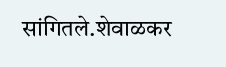सांगितले.शेवाळकर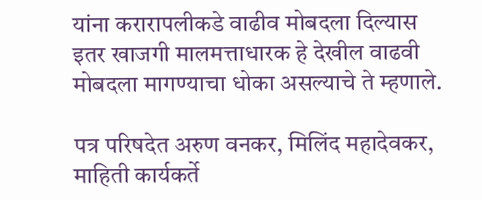यांना करारापलीकडे वाढीव मोबदला दिल्यास इतर खाजगी मालमत्ताधारक हे देखील वाढवी मोबदला मागण्याचा धोका असल्याचे ते म्हणाले.

पत्र परिषदेत अरुण वनकर, मिलिंद महादेवकर, माहिती कार्यकर्ते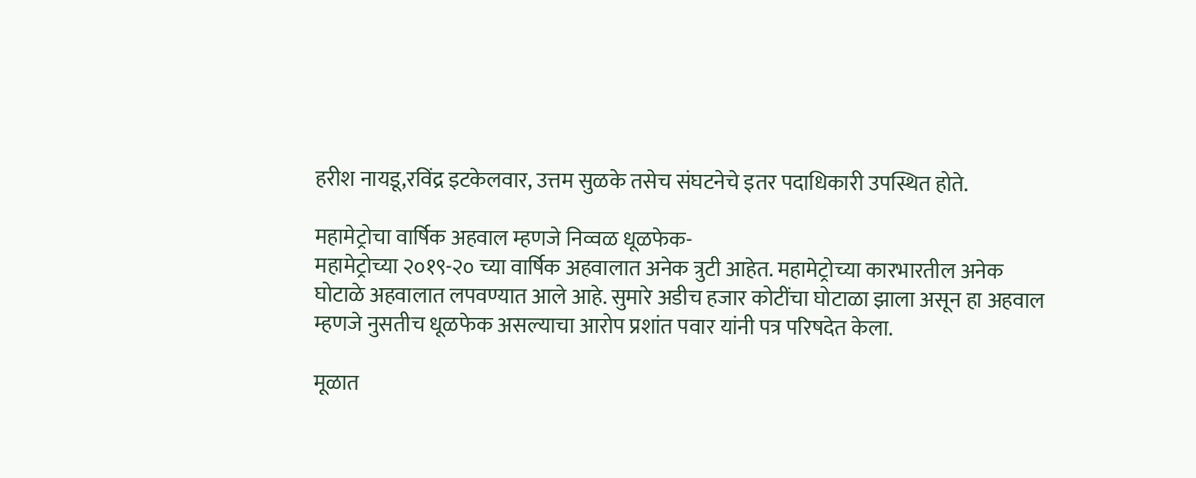हरीश नायडू,रविंद्र इटकेलवार, उत्तम सुळके तसेच संघटनेचे इतर पदाधिकारी उपस्थित होते.

महामेट्रोचा वार्षिक अहवाल म्हणजे निव्वळ धूळफेक-
महामेट्रोच्या २०१९-२० च्या वार्षिक अहवालात अनेक त्रुटी आहेत. महामेट्रोच्या कारभारतील अनेक घोटाळे अहवालात लपवण्यात आले आहे. सुमारे अडीच हजार कोटींचा घोटाळा झाला असून हा अहवाल म्हणजे नुसतीच धूळफेक असल्याचा आरोप प्रशांत पवार यांनी पत्र परिषदेत केला.

मूळात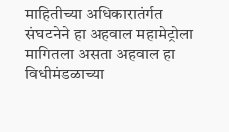माहितीच्या अधिकारातंर्गत संघटनेने हा अहवाल महामेट्रोला मागितला असता अहवाल हा विधीमंडळाच्या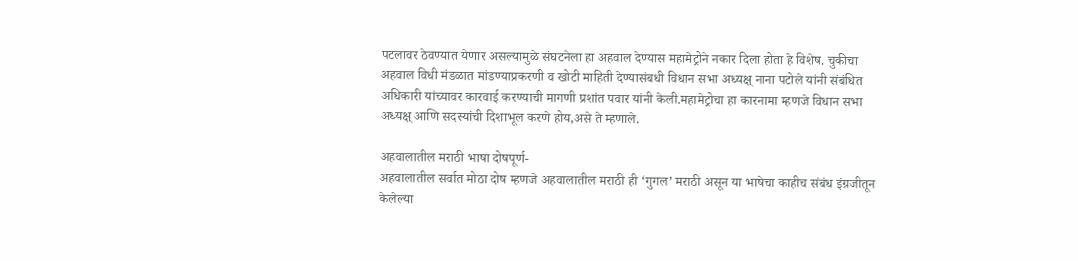पटलावर ठेवण्यात येणार असल्यामुळे संघटनेला हा अहवाल देण्यास महामेट्रोने नकार दिला होता हे विशेष. चुकीचा अहवाल विधी मंडळात मांडण्याप्रकरणी व खोटी माहिती देण्यासंबधी विधान सभा अध्यक्ष् नाना पटोले यांनी संबंधित अधिकारी यांच्यावर कारवाई करण्याची मागणी प्रशांत पवार यांनी केली.महामेट्रोचा हा कारनामा म्हणजे विधान सभा अध्यक्ष् आणि सदस्यांची दिशाभूल करणे होय,असे ते म्हणाले.

अहवालातील मराठी भाषा दोषपूर्ण-
अहवालातील सर्वात मोठा दोष म्हणजे अहवालातील मराठी ही ‘गुगल’ मराठी असून या भाषेचा काहीच संबंध इंग्रजीतून केलेल्या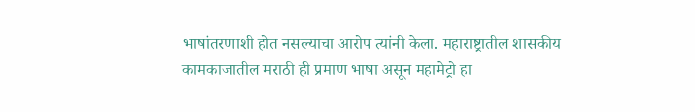भाषांतरणाशी होत नसल्याचा आरोप त्यांनी केला. महाराष्ट्रातील शासकीय कामकाजातील मराठी ही प्रमाण भाषा असून महामेट्रो हा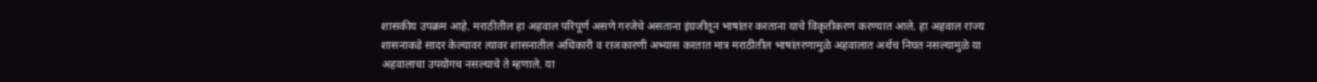शासकीय उपक्रम आहे. मराठीतील हा अहवाल परिपूर्ण असणे गरजेचे असताना इंग्रजीतून भाषांतर करताना याचे विकृतीकरण करण्यात आले. हा अहवाल राज्य शासनाकडे सादर केल्यावर त्यावर शासनातील अधिकारी व राजकारणी अभ्यास करतात मात्र मराठीतील भाषांतरणामुळे अहवालात अर्थच निघत नसल्यामुळे या अहवालाचा उपयोगच नसल्याचे ते म्हणाले. या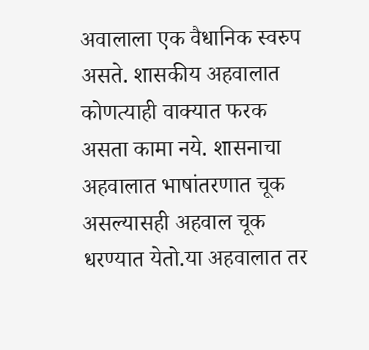अवालाला एक वैधानिक स्वरुप असते. शासकीय अहवालात कोणत्याही वाक्यात फरक असता कामा नये. शासनाचा अहवालात भाषांतरणात चूक असल्यासही अहवाल चूक धरण्यात येतो.या अहवालात तर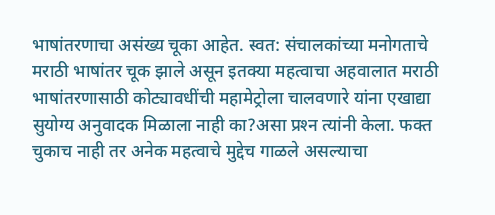भाषांतरणाचा असंख्य चूका आहेत. स्वत: संचालकांच्या मनोगताचे मराठी भाषांतर चूक झाले असून इतक्या महत्वाचा अहवालात मराठी भाषांतरणासाठी कोट्यावधींची महामेट्रोला चालवणारे यांना एखाद्या सुयोग्य अनुवादक मिळाला नाही का?असा प्रश्‍न त्यांनी केला. फक्त चुकाच नाही तर अनेक महत्वाचे मुद्देच गाळले असल्याचा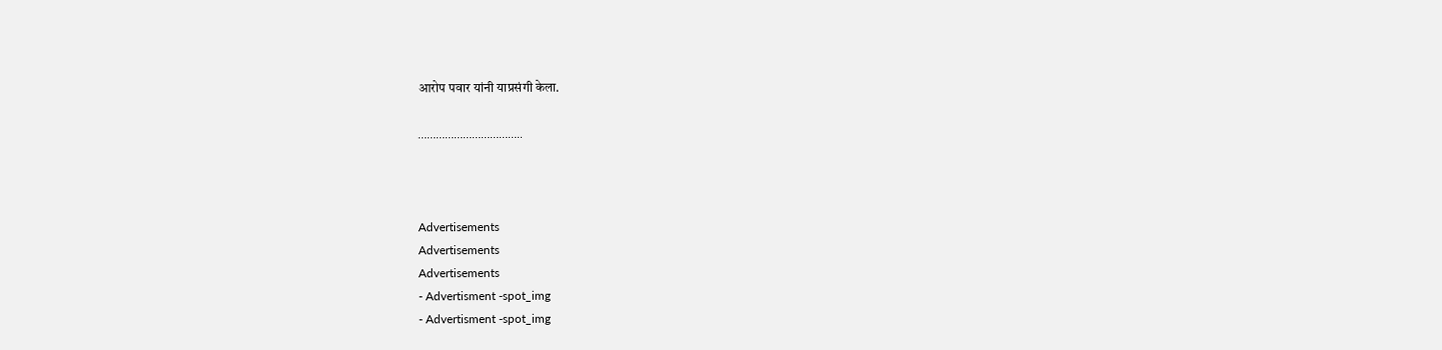आरोप पवार यांनी याप्रसंगी केला.

……………………………..



Advertisements
Advertisements
Advertisements
- Advertisment -spot_img
- Advertisment -spot_img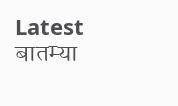Latest बातम्या